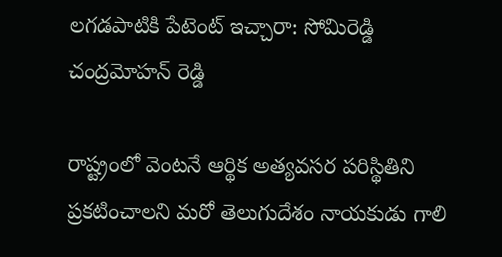లగడపాటికి పేటెంట్ ఇచ్చారా: సోమిరెడ్డి చంద్రమోహన్ రెడ్డి

రాష్ట్రంలో వెంటనే ఆర్థిక అత్యవసర పరిస్థితిని ప్రకటించాలని మరో తెలుగుదేశం నాయకుడు గాలి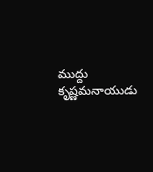ముద్దు కృష్ణమనాయుడు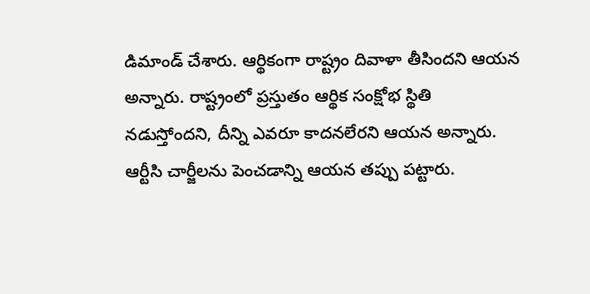డిమాండ్ చేశారు. ఆర్థికంగా రాష్ట్రం దివాళా తీసిందని ఆయన అన్నారు. రాష్ట్రంలో ప్రస్తుతం ఆర్థిక సంక్షోభ స్థితి నడుస్తోందని, దీన్ని ఎవరూ కాదనలేరని ఆయన అన్నారు. ఆర్టీసి చార్జీలను పెంచడాన్ని ఆయన తప్పు పట్టారు.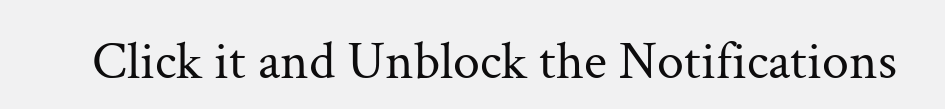Click it and Unblock the Notifications